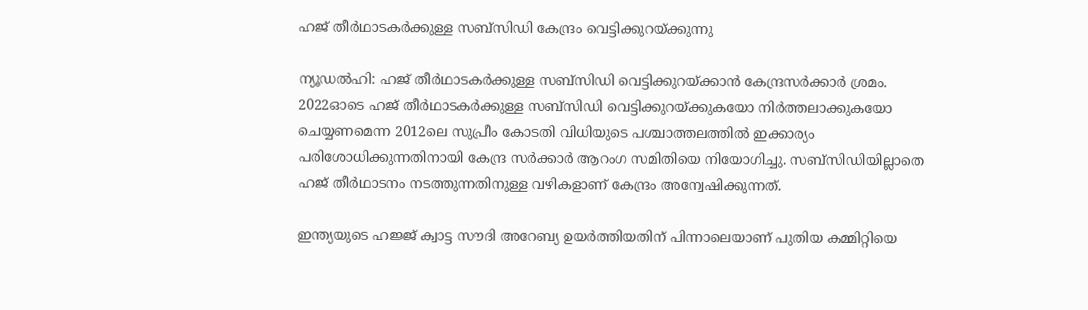ഹജ് തീര്‍ഥാടകര്‍ക്കുള്ള സബ്‌സിഡി കേന്ദ്രം വെട്ടിക്കുറയ്ക്കുന്നു

ന്യൂഡല്‍ഹി: ഹജ് തീര്‍ഥാടകര്‍ക്കുള്ള സബ്‌സിഡി വെട്ടിക്കുറയ്ക്കാന്‍ കേന്ദ്രസര്‍ക്കാര്‍ ശ്രമം. 2022ഓടെ ഹജ് തീര്‍ഥാടകര്‍ക്കുള്ള സബ്‌സിഡി വെട്ടിക്കുറയ്ക്കുകയോ നിര്‍ത്തലാക്കുകയോ ചെയ്യണമെന്ന 2012ലെ സുപ്രീം കോടതി വിധിയുടെ പശ്ചാത്തലത്തില്‍ ഇക്കാര്യം പരിശോധിക്കുന്നതിനായി കേന്ദ്ര സര്‍ക്കാര്‍ ആറംഗ സമിതിയെ നിയോഗിച്ചു. സബ്‌സിഡിയില്ലാതെ ഹജ് തീര്‍ഥാടനം നടത്തുന്നതിനുള്ള വഴികളാണ് കേന്ദ്രം അന്വേഷിക്കുന്നത്.

ഇന്ത്യയുടെ ഹജ്ജ് ക്വാട്ട സൗദി അറേബ്യ ഉയര്‍ത്തിയതിന് പിന്നാലെയാണ് പുതിയ കമ്മിറ്റിയെ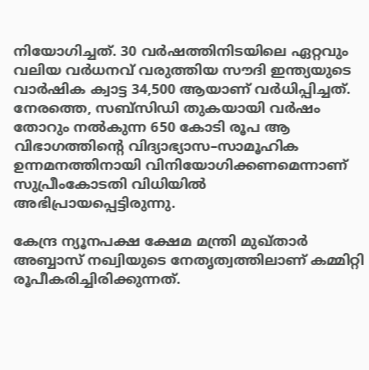നിയോഗിച്ചത്. 30 വര്‍ഷത്തിനിടയിലെ ഏറ്റവും വലിയ വര്‍ധനവ് വരുത്തിയ സൗദി ഇന്ത്യയുടെ വാര്‍ഷിക ക്വാട്ട 34,500 ആയാണ് വര്‍ധിപ്പിച്ചത്. നേരത്തെ, സബ്‌സിഡി തുകയായി വര്‍ഷം തോറും നല്‍കുന്ന 650 കോടി രൂപ ആ വിഭാഗത്തിന്റെ വിദ്യാഭ്യാസ–സാമൂഹിക ഉന്നമനത്തിനായി വിനിയോഗിക്കണമെന്നാണ് സുപ്രീംകോടതി വിധിയില്‍ അഭിപ്രായപ്പെട്ടിരുന്നു.

കേന്ദ്ര ന്യൂനപക്ഷ ക്ഷേമ മന്ത്രി മുഖ്താര്‍ അബ്ബാസ് നഖ്വിയുടെ നേതൃത്വത്തിലാണ് കമ്മിറ്റി രൂപീകരിച്ചിരിക്കുന്നത്.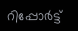റിപ്പോര്‍ട്ട്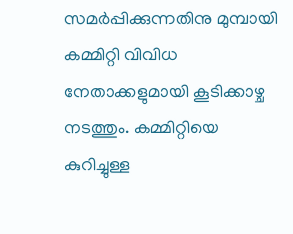സമര്‍പ്പിക്കുന്നതിനു മുമ്പായി കമ്മിറ്റി വിവിധ നേതാക്കളുമായി കൂടിക്കാഴ്ച നടത്തും. കമ്മിറ്റിയെ കുറിച്ചുള്ള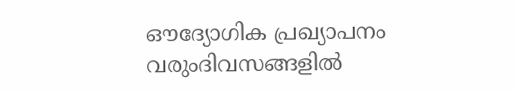ഔദ്യോഗിക പ്രഖ്യാപനം വരുംദിവസങ്ങളില്‍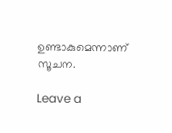ഉണ്ടാകുമെന്നാണ് സൂചന.

Leave a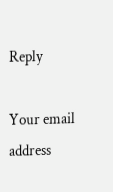Reply

Your email address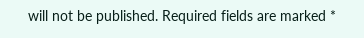will not be published. Required fields are marked *